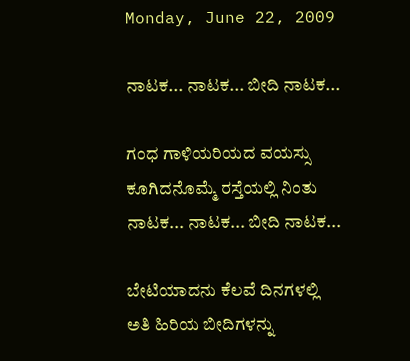Monday, June 22, 2009

ನಾಟಕ... ನಾಟಕ... ಬೀದಿ ನಾಟಕ...

ಗಂಧ ಗಾಳಿಯರಿಯದ ವಯಸ್ಸು
ಕೂಗಿದನೊಮ್ಮೆ ರಸ್ತೆಯಲ್ಲಿ ನಿಂತು
ನಾಟಕ... ನಾಟಕ... ಬೀದಿ ನಾಟಕ...

ಬೇಟಿಯಾದನು ಕೆಲವೆ ದಿನಗಳಲ್ಲಿ
ಅತಿ ಹಿರಿಯ ಬೀದಿಗಳನ್ನು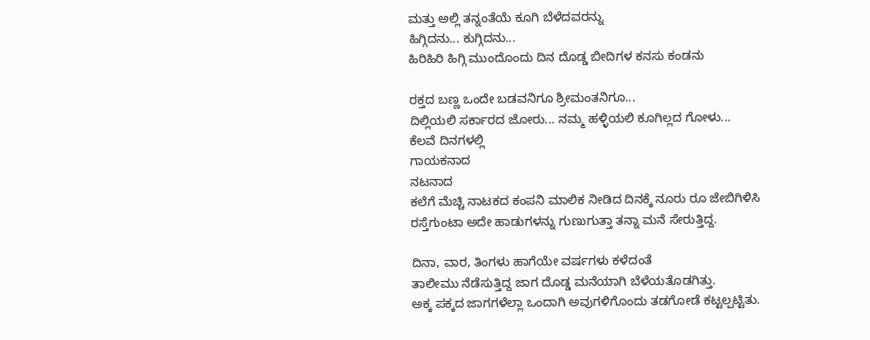ಮತ್ತು ಅಲ್ಲಿ ತನ್ನಂತೆಯೆ ಕೂಗಿ ಬೆಳೆದವರನ್ನು
ಹಿಗ್ಗಿದನು... ಕುಗ್ಗಿದನು...
ಹಿರಿಹಿರಿ ಹಿಗ್ಗಿ ಮುಂದೊಂದು ದಿನ ದೊಡ್ಡ ಬೀದಿಗಳ ಕನಸು ಕಂಡನು

ರಕ್ತದ ಬಣ್ಣ ಒಂದೇ ಬಡವನಿಗೂ ಶ್ರೀಮಂತನಿಗೂ...
ದಿಲ್ಲಿಯಲಿ ಸರ್ಕಾರದ ಜೋರು... ನಮ್ಮ ಹಳ್ಳಿಯಲಿ ಕೂಗಿಲ್ಲದ ಗೋಳು...
ಕೆಲವೆ ದಿನಗಳಲ್ಲಿ
ಗಾಯಕನಾದ
ನಟನಾದ
ಕಲೆಗೆ ಮೆಚ್ಚಿ ನಾಟಕದ ಕಂಪನಿ ಮಾಲಿಕ ನೀಡಿದ ದಿನಕ್ಕೆ ನೂರು ರೂ ಜೇಬಿಗಿಳಿಸಿ
ರಸ್ತೆಗುಂಟಾ ಅದೇ ಹಾಡುಗಳನ್ನು ಗುಣುಗುತ್ತಾ ತನ್ನಾ ಮನೆ ಸೇರುತ್ತಿದ್ದ.

ದಿನಾ, ವಾರ, ತಿಂಗಳು ಹಾಗೆಯೇ ವರ್ಷಗಳು ಕಳೆದಂತೆ
ತಾಲೀಮು ನೆಡೆಸುತ್ತಿದ್ದ ಜಾಗ ದೊಡ್ಡ ಮನೆಯಾಗಿ ಬೆಳೆಯತೊಡಗಿತ್ತು.
ಅಕ್ಕ ಪಕ್ಕದ ಜಾಗಗಳೆಲ್ಲಾ ಒಂದಾಗಿ ಅವುಗಳಿಗೊಂದು ತಡಗೋಡೆ ಕಟ್ಟಲ್ಪಟ್ಟಿತು.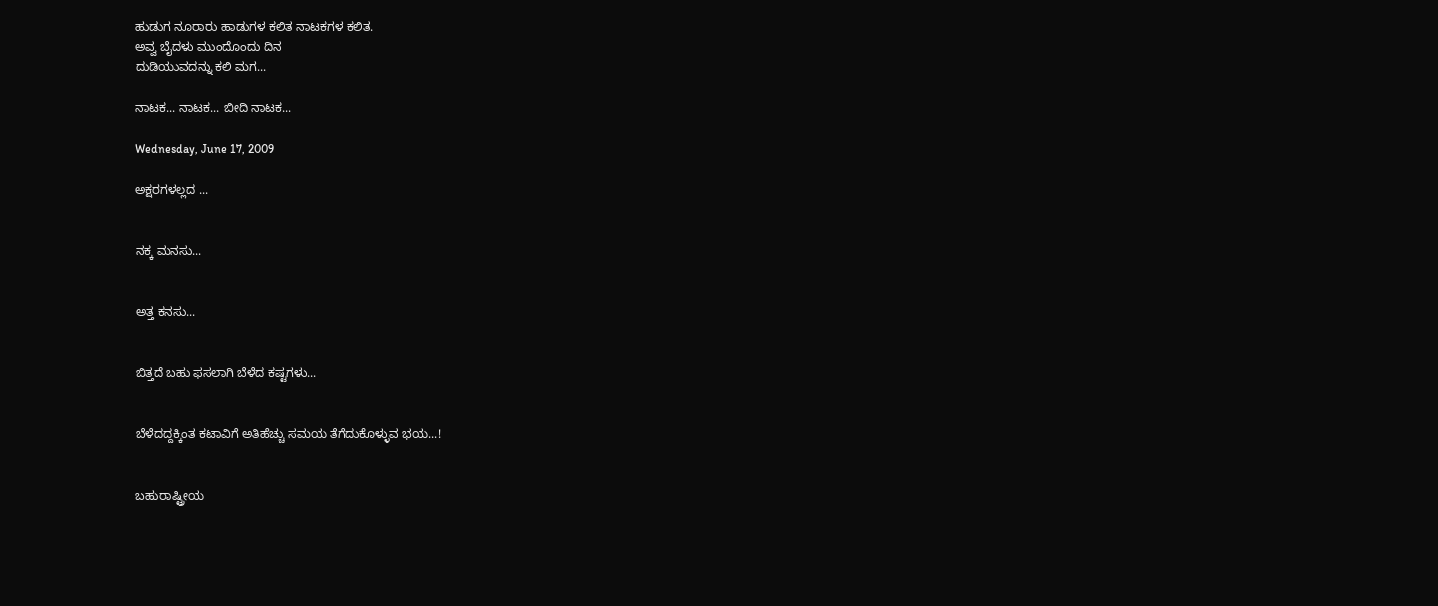ಹುಡುಗ ನೂರಾರು ಹಾಡುಗಳ ಕಲಿತ ನಾಟಕಗಳ ಕಲಿತ.
ಅವ್ವ ಬೈದಳು ಮುಂದೊಂದು ದಿನ
ದುಡಿಯುವದನ್ನು ಕಲಿ ಮಗ...

ನಾಟಕ... ನಾಟಕ... ಬೀದಿ ನಾಟಕ...

Wednesday, June 17, 2009

ಅಕ್ಷರಗಳಲ್ಲದ ...


ನಕ್ಕ ಮನಸು...


ಅತ್ತ ಕನಸು...


ಬಿತ್ತದೆ ಬಹು ಫಸಲಾಗಿ ಬೆಳೆದ ಕಷ್ಟಗಳು...


ಬೆಳೆದದ್ದಕ್ಕಿಂತ ಕಟಾವಿಗೆ ಅತಿಹೆಚ್ಚು ಸಮಯ ತೆಗೆದುಕೊಳ್ಳುವ ಭಯ...!


ಬಹುರಾಷ್ಟ್ರೀಯ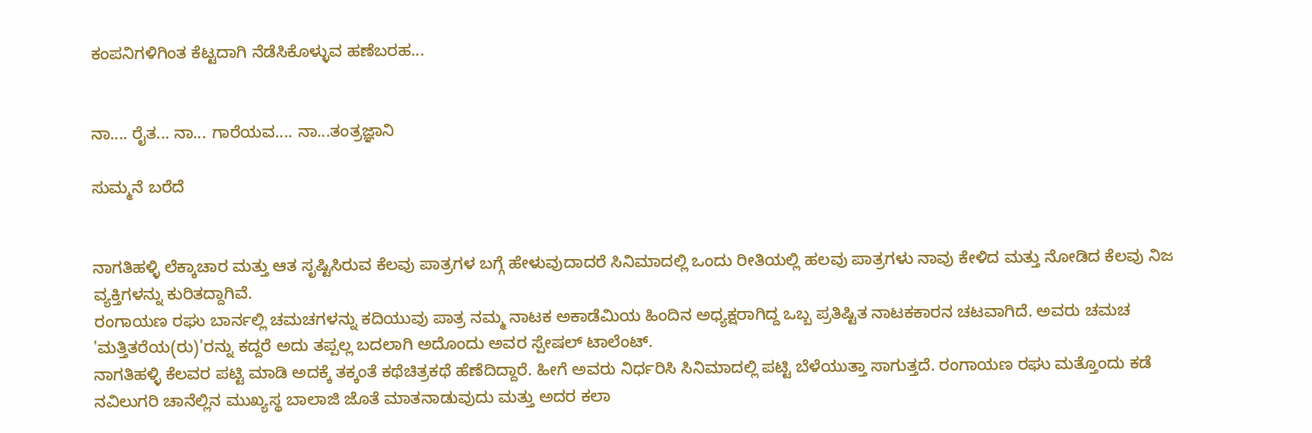ಕಂಪನಿಗಳಿಗಿಂತ ಕೆಟ್ಟದಾಗಿ ನೆಡೆಸಿಕೊಳ್ಳುವ ಹಣೆಬರಹ...


ನಾ.... ರೈತ... ನಾ... ಗಾರೆಯವ.... ನಾ...ತಂತ್ರಜ್ಞಾನಿ

ಸುಮ್ಮನೆ ಬರೆದೆ


ನಾಗತಿಹಳ್ಳಿ ಲೆಕ್ಕಾಚಾರ ಮತ್ತು ಆತ ಸೃಷ್ಟಿಸಿರುವ ಕೆಲವು ಪಾತ್ರಗಳ ಬಗ್ಗೆ ಹೇಳುವುದಾದರೆ ಸಿನಿಮಾದಲ್ಲಿ ಒಂದು ರೀತಿಯಲ್ಲಿ ಹಲವು ಪಾತ್ರಗಳು ನಾವು ಕೇಳಿದ ಮತ್ತು ನೋಡಿದ ಕೆಲವು ನಿಜ ವ್ಯಕ್ತಿಗಳನ್ನು ಕುರಿತದ್ದಾಗಿವೆ.
ರಂಗಾಯಣ ರಘು ಬಾರ್ನಲ್ಲಿ ಚಮಚಗಳನ್ನು ಕದಿಯುವು ಪಾತ್ರ ನಮ್ಮ ನಾಟಕ ಅಕಾಡೆಮಿಯ ಹಿಂದಿನ ಅಧ್ಯಕ್ಷರಾಗಿದ್ದ ಒಬ್ಬ ಪ್ರತಿಷ್ಟಿತ ನಾಟಕಕಾರನ ಚಟವಾಗಿದೆ. ಅವರು ಚಮಚ 'ಮತ್ತಿತರೆಯ(ರು)'ರನ್ನು ಕದ್ದರೆ ಅದು ತಪ್ಪಲ್ಲ ಬದಲಾಗಿ ಅದೊಂದು ಅವರ ಸ್ಪೇಷಲ್ ಟಾಲೆಂಟ್.
ನಾಗತಿಹಳ್ಳಿ ಕೆಲವರ ಪಟ್ಟಿ ಮಾಡಿ ಅದಕ್ಕೆ ತಕ್ಕಂತೆ ಕಥೆಚಿತ್ರಕಥೆ ಹೆಣೆದಿದ್ದಾರೆ. ಹೀಗೆ ಅವರು ನಿರ್ಧರಿಸಿ ಸಿನಿಮಾದಲ್ಲಿ ಪಟ್ಟಿ ಬೆಳೆಯುತ್ತಾ ಸಾಗುತ್ತದೆ. ರಂಗಾಯಣ ರಘು ಮತ್ತೊಂದು ಕಡೆ ನವಿಲುಗರಿ ಚಾನೆಲ್ಲಿನ ಮುಖ್ಯಸ್ಥ ಬಾಲಾಜಿ ಜೊತೆ ಮಾತನಾಡುವುದು ಮತ್ತು ಅದರ ಕಲಾ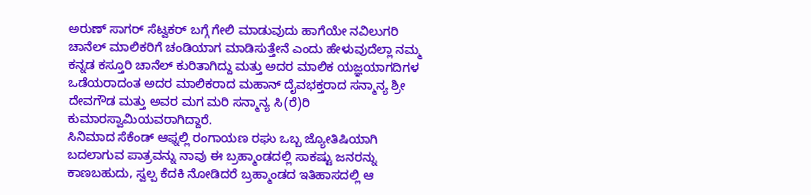ಅರುಣ್ ಸಾಗರ್ ಸೆಟ್ವಕರ್ ಬಗ್ಗೆ ಗೇಲಿ ಮಾಡುವುದು ಹಾಗೆಯೇ ನವಿಲುಗರಿ ಚಾನೆಲ್ ಮಾಲಿಕರಿಗೆ ಚಂಡಿಯಾಗ ಮಾಡಿಸುತ್ತೇನೆ ಎಂದು ಹೇಳುವುದೆಲ್ಲಾ ನಮ್ಮ ಕನ್ನಡ ಕಸ್ತೂರಿ ಚಾನೆಲ್ ಕುರಿತಾಗಿದ್ದು ಮತ್ತು ಅದರ ಮಾಲಿಕ ಯಜ್ಞಯಾಗದಿಗಳ ಒಡೆಯರಾದಂತ ಅದರ ಮಾಲಿಕರಾದ ಮಹಾನ್ ದೈವಭಕ್ತರಾದ ಸನ್ಮಾನ್ಯ ಶ್ರೀ ದೇವಗೌಡ ಮತ್ತು ಅವರ ಮಗ ಮರಿ ಸನ್ಮಾನ್ಯ ಸಿ(ರೆ)ರಿ ಕುಮಾರಸ್ವಾಮಿಯವರಾಗಿದ್ದಾರೆ.
ಸಿನಿಮಾದ ಸೆಕೆಂಡ್ ಆಫ್ನಲ್ಲಿ ರಂಗಾಯಣ ರಘು ಒಬ್ಬ ಜ್ಯೋತಿಷಿಯಾಗಿ ಬದಲಾಗುವ ಪಾತ್ರವನ್ನು ನಾವು ಈ ಬ್ರಹ್ಮಾಂಡದಲ್ಲಿ ಸಾಕಷ್ಟು ಜನರನ್ನು ಕಾಣಬಹುದು, ಸ್ವಲ್ಪ ಕೆದಕಿ ನೋಡಿದರೆ ಬ್ರಹ್ಮಾಂಡದ ಇತಿಹಾಸದಲ್ಲಿ ಆ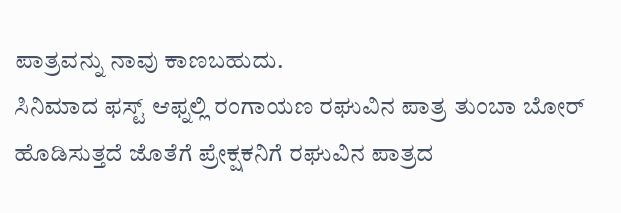ಪಾತ್ರವನ್ನು ನಾವು ಕಾಣಬಹುದು.
ಸಿನಿಮಾದ ಫಸ್ಟ್ ಆಫ್ನಲ್ಲಿ ರಂಗಾಯಣ ರಘುವಿನ ಪಾತ್ರ ತುಂಬಾ ಬೋರ್ ಹೊಡಿಸುತ್ತದೆ ಜೊತೆಗೆ ಪ್ರೇಕ್ಷಕನಿಗೆ ರಘುವಿನ ಪಾತ್ರದ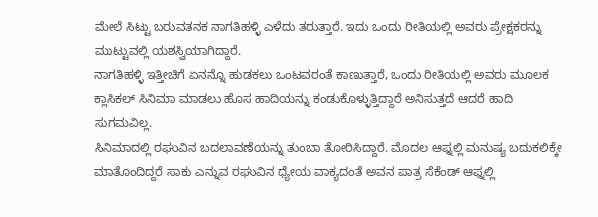ಮೇಲೆ ಸಿಟ್ಟು ಬರುವತನಕ ನಾಗತಿಹಳ್ಳಿ ಎಳೆದು ತರುತ್ತಾರೆ. ಇದು ಒಂದು ರೀತಿಯಲ್ಲಿ ಅವರು ಪ್ರೇಕ್ಷಕರನ್ನು ಮುಟ್ಟುವಲ್ಲಿ ಯಶಸ್ವಿಯಾಗಿದ್ದಾರೆ.
ನಾಗತಿಹಳ್ಳಿ ಇತ್ತೀಚಿಗೆ ಏನನ್ನೊ ಹುಡಕಲು ಒಂಟವರಂತೆ ಕಾಣುತ್ತಾರೆ, ಒಂದು ರೀತಿಯಲ್ಲಿ ಅವರು ಮೂಲಕ ಕ್ಲಾಸಿಕಲ್ ಸಿನಿಮಾ ಮಾಡಲು ಹೊಸ ಹಾದಿಯನ್ನು ಕಂಡುಕೊಳ್ಳುತ್ತಿದ್ದಾರೆ ಅನಿಸುತ್ತದೆ ಆದರೆ ಹಾದಿ ಸುಗಮವಿಲ್ಲ.
ಸಿನಿಮಾದಲ್ಲಿ ರಘುವಿನ ಬದಲಾವಣೆಯನ್ನು ತುಂಬಾ ತೋರಿಸಿದ್ದಾರೆ. ಮೊದಲ ಆಫ್ನಲ್ಲಿ ಮನುಷ್ಯ ಬದುಕಲಿಕ್ಕೇ ಮಾತೊಂದಿದ್ದರೆ ಸಾಕು ಎನ್ನುವ ರಘುವಿನ ಧ್ಯೇಯ ವಾಕ್ಯದಂತೆ ಅವನ ಪಾತ್ರ ಸೆಕೆಂಡ್ ಆಫ್ನಲ್ಲಿ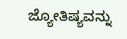ಜ್ಯೋತಿಷ್ಯವನ್ನು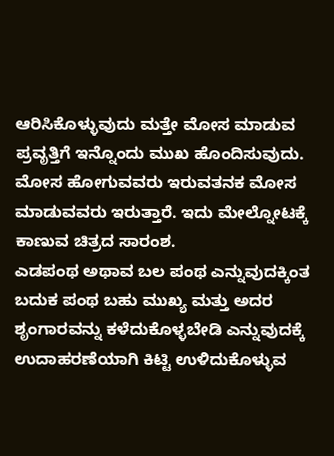ಆರಿಸಿಕೊಳ್ಳುವುದು ಮತ್ತೇ ಮೋಸ ಮಾಡುವ ಪ್ರವೃತ್ತಿಗೆ ಇನ್ನೊಂದು ಮುಖ ಹೊಂದಿಸುವುದು. ಮೋಸ ಹೋಗುವವರು ಇರುವತನಕ ಮೋಸ ಮಾಡುವವರು ಇರುತ್ತಾರೆ. ಇದು ಮೇಲ್ನೋಟಕ್ಕೆ ಕಾಣುವ ಚಿತ್ರದ ಸಾರಂಶ.
ಎಡಪಂಥ ಅಥಾವ ಬಲ ಪಂಥ ಎನ್ನುವುದಕ್ಕಿಂತ ಬದುಕ ಪಂಥ ಬಹು ಮುಖ್ಯ ಮತ್ತು ಅದರ ಶೃಂಗಾರವನ್ನು ಕಳೆದುಕೊಳ್ಳಬೇಡಿ ಎನ್ನುವುದಕ್ಕೆ ಉದಾಹರಣೆಯಾಗಿ ಕಿಟ್ಟಿ ಉಳಿದುಕೊಳ್ಳುವ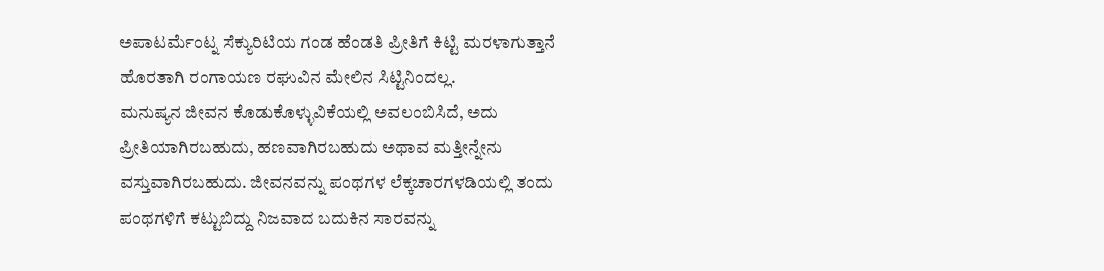ಅಪಾಟರ್ಮೆಂಟ್ನ ಸೆಕ್ಯುರಿಟಿಯ ಗಂಡ ಹೆಂಡತಿ ಪ್ರೀತಿಗೆ ಕಿಟ್ಟಿ ಮರಳಾಗುತ್ತಾನೆ ಹೊರತಾಗಿ ರಂಗಾಯಣ ರಘುವಿನ ಮೇಲಿನ ಸಿಟ್ಟಿನಿಂದಲ್ಲ.
ಮನುಷ್ಯನ ಜೀವನ ಕೊಡುಕೊಳ್ಳುವಿಕೆಯಲ್ಲಿ ಅವಲಂಬಿಸಿದೆ, ಅದು ಪ್ರೀತಿಯಾಗಿರಬಹುದು, ಹಣವಾಗಿರಬಹುದು ಅಥಾವ ಮತ್ತೀನ್ನೇನು ವಸ್ತುವಾಗಿರಬಹುದು. ಜೀವನವನ್ನು ಪಂಥಗಳ ಲೆಕ್ಕಚಾರಗಳಡಿಯಲ್ಲಿ ತಂದು ಪಂಥಗಳಿಗೆ ಕಟ್ಟುಬಿದ್ದು ನಿಜವಾದ ಬದುಕಿನ ಸಾರವನ್ನು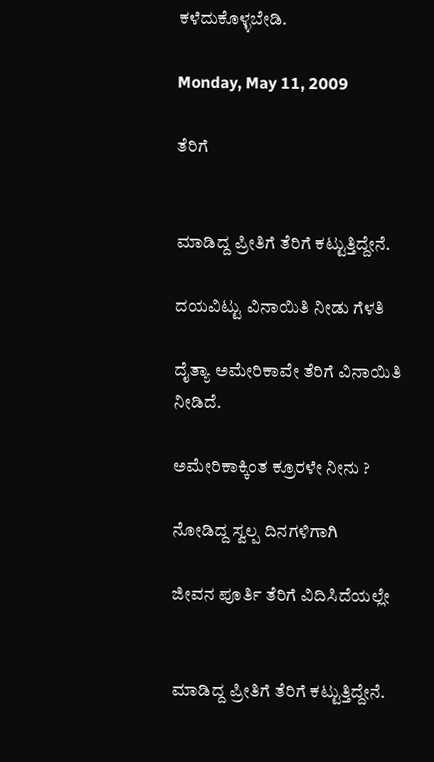ಕಳೆದುಕೊಳ್ಳಬೇಡಿ.

Monday, May 11, 2009

ತೆರಿಗೆ


ಮಾಡಿದ್ದ ಪ್ರೀತಿಗೆ ತೆರಿಗೆ ಕಟ್ಟುತ್ತಿದ್ದೇನೆ.

ದಯವಿಟ್ಟು ವಿನಾಯಿತಿ ನೀಡು ಗೆಳತಿ

ದೈತ್ಯಾ ಅಮೇರಿಕಾವೇ ತೆರಿಗೆ ವಿನಾಯಿತಿ ನೀಡಿದೆ.

ಅಮೇರಿಕಾಕ್ಕಿಂತ ಕ್ರೂರಳೇ ನೀನು ?

ನೋಡಿದ್ದ ಸ್ವಲ್ಪ ದಿನಗಳಿಗಾಗಿ

ಜೀವನ ಪೂರ್ತಿ ತೆರಿಗೆ ವಿದಿಸಿದೆಯಲ್ಲೇ


ಮಾಡಿದ್ದ ಪ್ರೀತಿಗೆ ತೆರಿಗೆ ಕಟ್ಟುತ್ತಿದ್ದೇನೆ.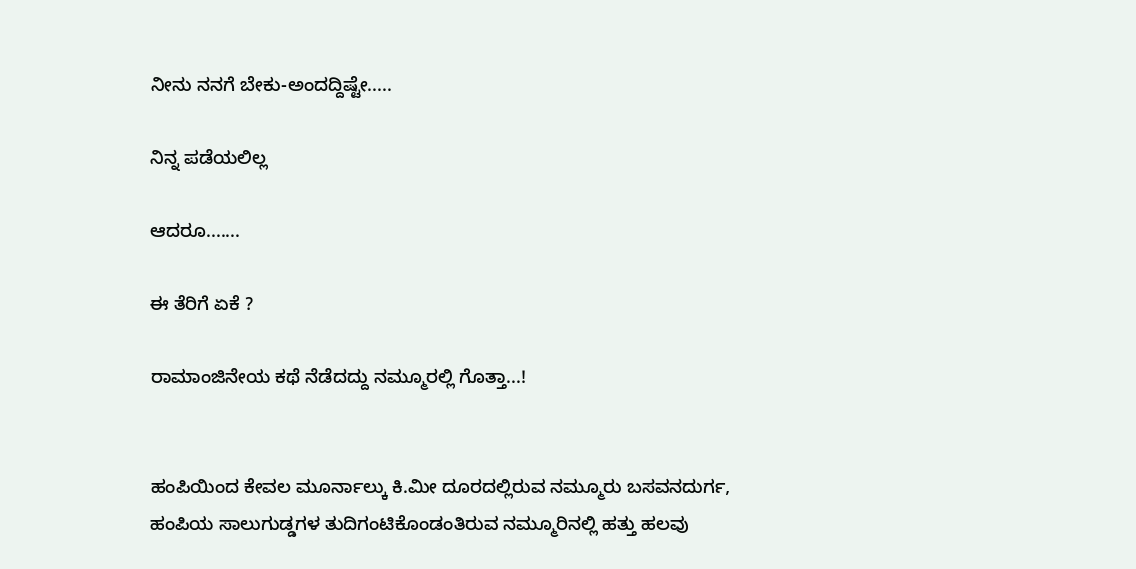ನೀನು ನನಗೆ ಬೇಕು-ಅಂದದ್ದಿಷ್ಟೇ.....

ನಿನ್ನ ಪಡೆಯಲಿಲ್ಲ

ಆದರೂ.......

ಈ ತೆರಿಗೆ ಏಕೆ ?

ರಾಮಾಂಜಿನೇಯ ಕಥೆ ನೆಡೆದದ್ದು ನಮ್ಮೂರಲ್ಲಿ ಗೊತ್ತಾ...!


ಹಂಪಿಯಿಂದ ಕೇವಲ ಮೂರ್ನಾಲ್ಕು ಕಿ.ಮೀ ದೂರದಲ್ಲಿರುವ ನಮ್ಮೂರು ಬಸವನದುರ್ಗ, ಹಂಪಿಯ ಸಾಲುಗುಡ್ಡಗಳ ತುದಿಗಂಟಿಕೊಂಡಂತಿರುವ ನಮ್ಮೂರಿನಲ್ಲಿ ಹತ್ತು ಹಲವು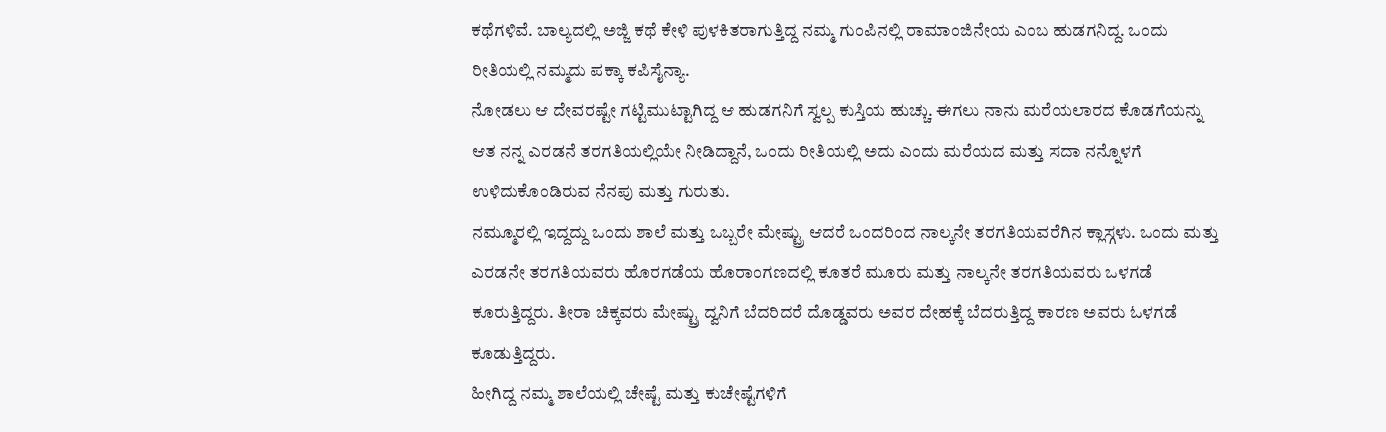ಕಥೆಗಳಿವೆ. ಬಾಲ್ಯದಲ್ಲಿ ಅಜ್ಜಿ ಕಥೆ ಕೇಳಿ ಪುಳಕಿತರಾಗುತ್ತಿದ್ದ ನಮ್ಮ ಗುಂಪಿನಲ್ಲಿ ರಾಮಾಂಜಿನೇಯ ಎಂಬ ಹುಡಗನಿದ್ದ. ಒಂದು ರೀತಿಯಲ್ಲಿ ನಮ್ಮದು ಪಕ್ಕಾ ಕಪಿಸೈನ್ಯಾ.
ನೋಡಲು ಆ ದೇವರಷ್ಟೇ ಗಟ್ಟಿಮುಟ್ಟಾಗಿದ್ದ ಆ ಹುಡಗನಿಗೆ ಸ್ವಲ್ಪ ಕುಸ್ತಿಯ ಹುಚ್ಚು. ಈಗಲು ನಾನು ಮರೆಯಲಾರದ ಕೊಡಗೆಯನ್ನು ಆತ ನನ್ನ ಎರಡನೆ ತರಗತಿಯಲ್ಲಿಯೇ ನೀಡಿದ್ದಾನೆ, ಒಂದು ರೀತಿಯಲ್ಲಿ ಅದು ಎಂದು ಮರೆಯದ ಮತ್ತು ಸದಾ ನನ್ನೊಳಗೆ ಉಳಿದುಕೊಂಡಿರುವ ನೆನಪು ಮತ್ತು ಗುರುತು.
ನಮ್ಮೂರಲ್ಲಿ ಇದ್ದದ್ದು ಒಂದು ಶಾಲೆ ಮತ್ತು ಒಬ್ಬರೇ ಮೇಷ್ಟ್ರು ಆದರೆ ಒಂದರಿಂದ ನಾಲ್ಕನೇ ತರಗತಿಯವರೆಗಿನ ಕ್ಲಾಸ್ಗಳು. ಒಂದು ಮತ್ತು ಎರಡನೇ ತರಗತಿಯವರು ಹೊರಗಡೆಯ ಹೊರಾಂಗಣದಲ್ಲಿ ಕೂತರೆ ಮೂರು ಮತ್ತು ನಾಲ್ಕನೇ ತರಗತಿಯವರು ಒಳಗಡೆ ಕೂರುತ್ತಿದ್ದರು. ತೀರಾ ಚಿಕ್ಕವರು ಮೇಷ್ಟ್ರು ದ್ವನಿಗೆ ಬೆದರಿದರೆ ದೊಡ್ಡವರು ಅವರ ದೇಹಕ್ಕೆ ಬೆದರುತ್ತಿದ್ದ ಕಾರಣ ಅವರು ಓಳಗಡೆ ಕೂಡುತ್ತಿದ್ದರು.
ಹೀಗಿದ್ದ ನಮ್ಮ ಶಾಲೆಯಲ್ಲಿ ಚೇಷ್ಟೆ ಮತ್ತು ಕುಚೇಷ್ಟೆಗಳಿಗೆ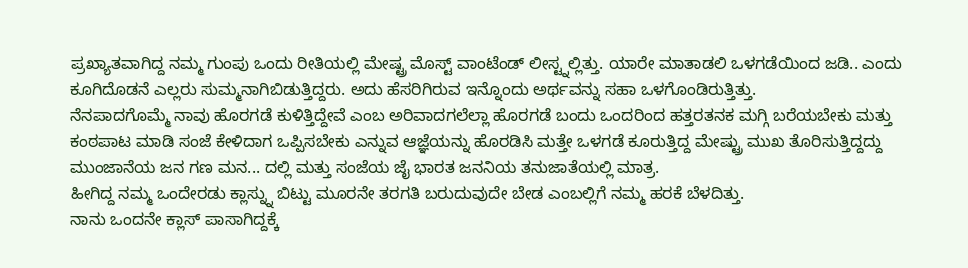ಪ್ರಖ್ಯಾತವಾಗಿದ್ದ ನಮ್ಮ ಗುಂಪು ಒಂದು ರೀತಿಯಲ್ಲಿ ಮೇಷ್ಟ್ರ ಮೊಸ್ಟ್ ವಾಂಟೆಂಡ್ ಲೀಸ್ಟ್ನಲ್ಲಿತ್ತು. ಯಾರೇ ಮಾತಾಡಲಿ ಒಳಗಡೆಯಿಂದ ಜಡಿ.. ಎಂದು ಕೂಗಿದೊಡನೆ ಎಲ್ಲರು ಸುಮ್ಮನಾಗಿಬಿಡುತ್ತಿದ್ದರು. ಅದು ಹೆಸರಿಗಿರುವ ಇನ್ನೊಂದು ಅರ್ಥವನ್ನು ಸಹಾ ಒಳಗೊಂಡಿರುತ್ತಿತ್ತು.
ನೆನಪಾದಗೊಮ್ಮೆ ನಾವು ಹೊರಗಡೆ ಕುಳಿತ್ತಿದ್ದೇವೆ ಎಂಬ ಅರಿವಾದಗಲೆಲ್ಲಾ ಹೊರಗಡೆ ಬಂದು ಒಂದರಿಂದ ಹತ್ತರತನಕ ಮಗ್ಗಿ ಬರೆಯಬೇಕು ಮತ್ತು ಕಂಠಪಾಟ ಮಾಡಿ ಸಂಜೆ ಕೇಳಿದಾಗ ಒಪ್ಪಿಸಬೇಕು ಎನ್ನುವ ಆಜ್ಞೆಯನ್ನು ಹೊರಡಿಸಿ ಮತ್ತೇ ಒಳಗಡೆ ಕೂರುತ್ತಿದ್ದ ಮೇಷ್ಟ್ರು ಮುಖ ತೊರಿಸುತ್ತಿದ್ದದ್ದು ಮುಂಜಾನೆಯ ಜನ ಗಣ ಮನ... ದಲ್ಲಿ ಮತ್ತು ಸಂಜೆಯ ಜೈ ಭಾರತ ಜನನಿಯ ತನುಜಾತೆಯಲ್ಲಿ ಮಾತ್ರ.
ಹೀಗಿದ್ದ ನಮ್ಮ ಒಂದೇರಡು ಕ್ಲಾಸ್ನ್ನು ಬಿಟ್ಟು ಮೂರನೇ ತರಗತಿ ಬರುದುವುದೇ ಬೇಡ ಎಂಬಲ್ಲಿಗೆ ನಮ್ಮ ಹರಕೆ ಬೆಳದಿತ್ತು.
ನಾನು ಒಂದನೇ ಕ್ಲಾಸ್ ಪಾಸಾಗಿದ್ದಕ್ಕೆ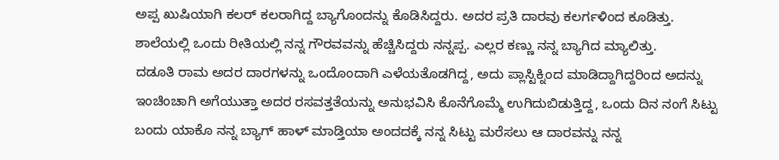ಅಪ್ಪ ಖುಷಿಯಾಗಿ ಕಲರ್ ಕಲರಾಗಿದ್ದ ಬ್ಯಾಗೊಂದನ್ನು ಕೊಡಿಸಿದ್ದರು. ಅದರ ಪ್ರತಿ ದಾರವು ಕಲರ್ಗಳಿಂದ ಕೂಡಿತ್ತು. ಶಾಲೆಯಲ್ಲಿ ಒಂದು ರೀತಿಯಲ್ಲಿ ನನ್ನ ಗೌರವವನ್ನು ಹೆಚ್ಚಿಸಿದ್ದರು ನನ್ನಪ್ಪ. ಎಲ್ಲರ ಕಣ್ಣು ನನ್ನ ಬ್ಯಾಗಿದ ಮ್ಯಾಲಿತ್ತು.
ದಡೂತಿ ರಾಮ ಅದರ ದಾರಗಳನ್ನು ಒಂದೊಂದಾಗಿ ಎಳೆಯತೊಡಗಿದ್ದ, ಅದು ಪ್ಲಾಸ್ಟಿಕ್ನಿಂದ ಮಾಡಿದ್ದಾಗಿದ್ದರಿಂದ ಅದನ್ನು ಇಂಚಿಂಚಾಗಿ ಅಗೆಯುತ್ತಾ ಅದರ ರಸವತ್ತತೆಯನ್ನು ಅನುಭವಿಸಿ ಕೊನೆಗೊಮ್ಮೆ ಉಗಿದುಬಿಡುತ್ತಿದ್ದ, ಒಂದು ದಿನ ನಂಗೆ ಸಿಟ್ಟು ಬಂದು ಯಾಕೊ ನನ್ನ ಬ್ಯಾಗ್ ಹಾಳ್ ಮಾಡ್ತಿಯಾ ಅಂದದಕ್ಕೆ ನನ್ನ ಸಿಟ್ಟು ಮರೆಸಲು ಆ ದಾರವನ್ನು ನನ್ನ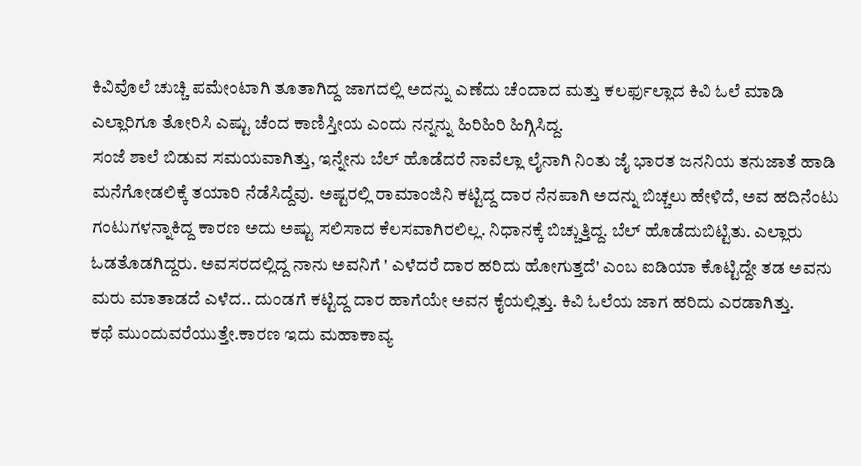ಕಿವಿವೊಲೆ ಚುಚ್ಚಿ ಪಮೇಂಟಾಗಿ ತೂತಾಗಿದ್ದ ಜಾಗದಲ್ಲಿ ಅದನ್ನು ಎಣೆದು ಚೆಂದಾದ ಮತ್ತು ಕಲರ್ಫುಲ್ಲಾದ ಕಿವಿ ಓಲೆ ಮಾಡಿ ಎಲ್ಲಾರಿಗೂ ತೋರಿಸಿ ಎಷ್ಟು ಚೆಂದ ಕಾಣಿಸ್ತೀಯ ಎಂದು ನನ್ನನ್ನು ಹಿರಿಹಿರಿ ಹಿಗ್ಗಿಸಿದ್ದ.
ಸಂಜೆ ಶಾಲೆ ಬಿಡುವ ಸಮಯವಾಗಿತ್ತು, ಇನ್ನೇನು ಬೆಲ್ ಹೊಡೆದರೆ ನಾವೆಲ್ಲಾ ಲೈನಾಗಿ ನಿಂತು ಜೈ ಭಾರತ ಜನನಿಯ ತನುಜಾತೆ ಹಾಡಿ ಮನೆಗೋಡಲಿಕ್ಕೆ ತಯಾರಿ ನೆಡೆಸಿದ್ದೆವು. ಅಷ್ಟರಲ್ಲಿ ರಾಮಾಂಜಿನಿ ಕಟ್ಟಿದ್ದ ದಾರ ನೆನಪಾಗಿ ಅದನ್ನು ಬಿಚ್ಚಲು ಹೇಳಿದೆ, ಅವ ಹದಿನೆಂಟು ಗಂಟುಗಳನ್ನಾಕಿದ್ದ ಕಾರಣ ಅದು ಅಷ್ಟು ಸಲಿಸಾದ ಕೆಲಸವಾಗಿರಲಿಲ್ಲ. ನಿಧಾನಕ್ಕೆ ಬಿಚ್ಚುತ್ತಿದ್ದ. ಬೆಲ್ ಹೊಡೆದುಬಿಟ್ಟಿತು. ಎಲ್ಲಾರು ಓಡತೊಡಗಿದ್ದರು. ಅವಸರದಲ್ಲಿದ್ದ ನಾನು ಅವನಿಗೆ ' ಎಳೆದರೆ ದಾರ ಹರಿದು ಹೋಗುತ್ತದೆ' ಎಂಬ ಐಡಿಯಾ ಕೊಟ್ಟಿದ್ದೇ ತಡ ಅವನು ಮರು ಮಾತಾಡದೆ ಎಳೆದ.. ದುಂಡಗೆ ಕಟ್ಟಿದ್ದ ದಾರ ಹಾಗೆಯೇ ಅವನ ಕೈಯಲ್ಲಿತ್ತು. ಕಿವಿ ಓಲೆಯ ಜಾಗ ಹರಿದು ಎರಡಾಗಿತ್ತು.
ಕಥೆ ಮುಂದುವರೆಯುತ್ತೇ.ಕಾರಣ ಇದು ಮಹಾಕಾವ್ಯ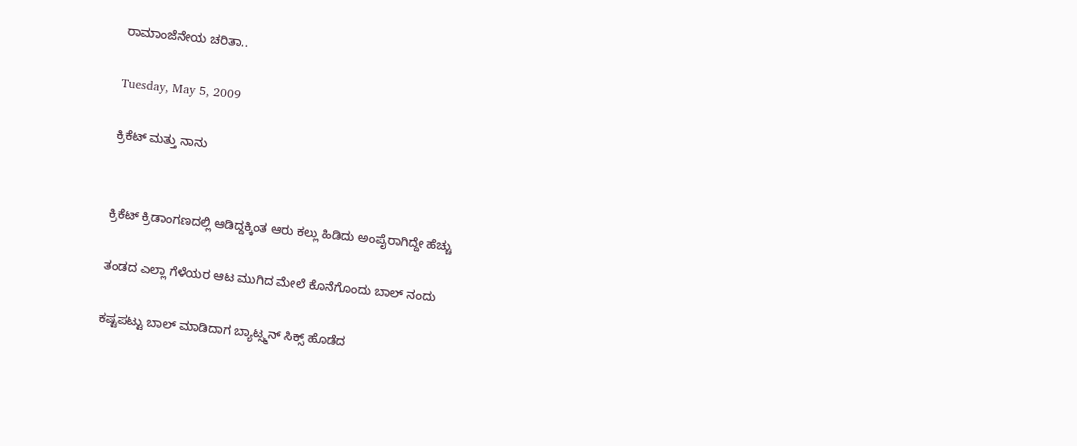ರಾಮಾಂಜೆನೇಯ ಚರಿತಾ..

Tuesday, May 5, 2009

ಕ್ರಿಕೆಟ್ ಮತ್ತು ನಾನು


ಕ್ರಿಕೆಟ್ ಕ್ರಿಡಾಂಗಣದಲ್ಲಿ ಆಡಿದ್ದಕ್ಕಿಂತ ಆರು ಕಲ್ಲು ಹಿಡಿದು ಅಂಪೈರಾಗಿದ್ದೇ ಹೆಚ್ಚು

ತಂಡದ ಎಲ್ಲಾ ಗೆಳೆಯರ ಆಟ ಮುಗಿದ ಮೇಲೆ ಕೊನೆಗೊಂದು ಬಾಲ್ ನಂದು

ಕಷ್ಟಪಟ್ಟು ಬಾಲ್ ಮಾಡಿದಾಗ ಬ್ಯಾಟ್ಸ್ಮನ್ ಸಿಕ್ಸ್ ಹೊಡೆದ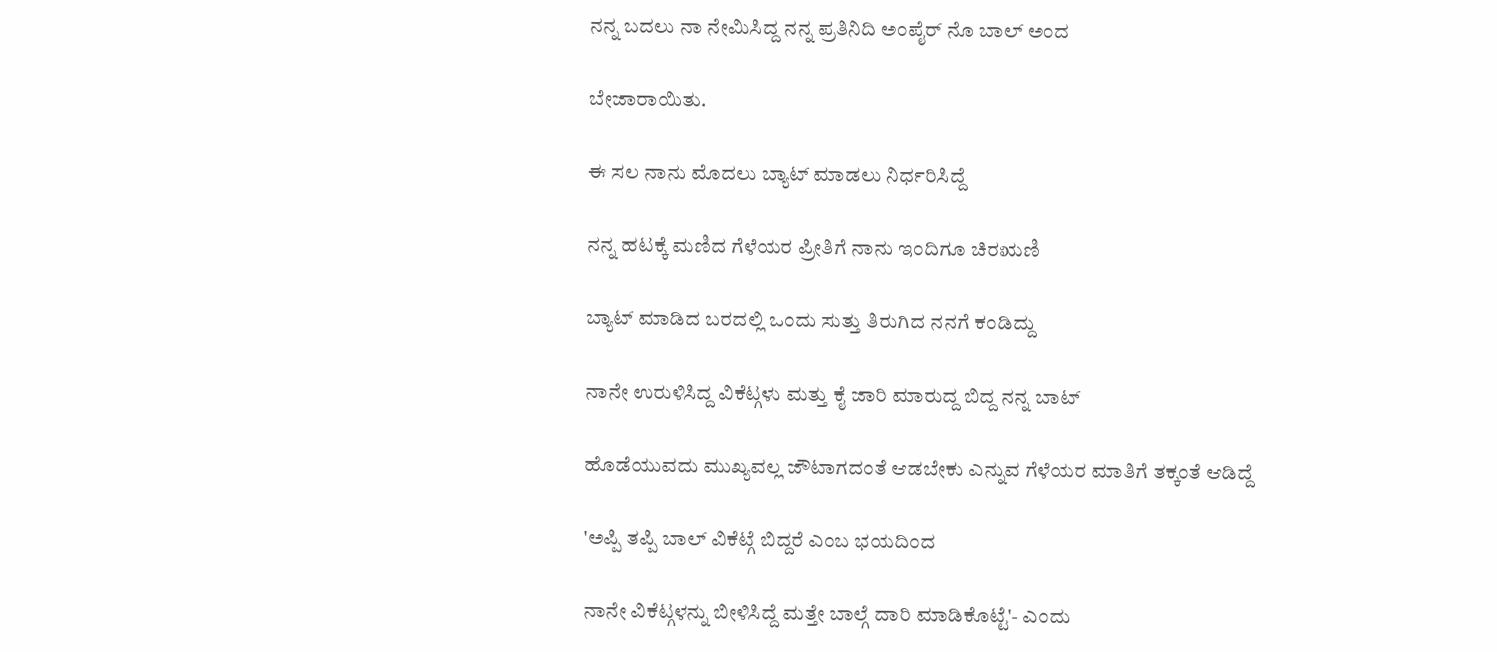ನನ್ನ ಬದಲು ನಾ ನೇಮಿಸಿದ್ದ ನನ್ನ ಪ್ರತಿನಿದಿ ಅಂಪೈರ್ ನೊ ಬಾಲ್ ಅಂದ

ಬೇಜಾರಾಯಿತು.

ಈ ಸಲ ನಾನು ಮೊದಲು ಬ್ಯಾಟ್ ಮಾಡಲು ನಿರ್ಧರಿಸಿದ್ದೆ

ನನ್ನ ಹಟಕ್ಕೆ ಮಣಿದ ಗೆಳೆಯರ ಪ್ರೀತಿಗೆ ನಾನು ಇಂದಿಗೂ ಚಿರಋಣಿ

ಬ್ಯಾಟ್ ಮಾಡಿದ ಬರದಲ್ಲಿ ಒಂದು ಸುತ್ತು ತಿರುಗಿದ ನನಗೆ ಕಂಡಿದ್ದು

ನಾನೇ ಉರುಳಿಸಿದ್ದ ವಿಕೆಟ್ಗಳು ಮತ್ತು ಕೈ ಜಾರಿ ಮಾರುದ್ದ ಬಿದ್ದ ನನ್ನ ಬಾಟ್

ಹೊಡೆಯುವದು ಮುಖ್ಯವಲ್ಲ ಜೌಟಾಗದಂತೆ ಆಡಬೇಕು ಎನ್ನುವ ಗೆಳೆಯರ ಮಾತಿಗೆ ತಕ್ಕಂತೆ ಆಡಿದ್ದೆ

'ಅಪ್ಪಿ ತಪ್ಪಿ ಬಾಲ್ ವಿಕೆಟ್ಗೆ ಬಿದ್ದರೆ ಎಂಬ ಭಯದಿಂದ

ನಾನೇ ವಿಕೆಟ್ಗಳನ್ನು ಬೀಳಿಸಿದ್ದೆ ಮತ್ತೇ ಬಾಲ್ಗೆ ದಾರಿ ಮಾಡಿಕೊಟ್ಟೆ'- ಎಂದು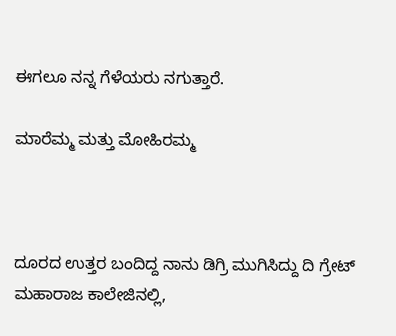ಈಗಲೂ ನನ್ನ ಗೆಳೆಯರು ನಗುತ್ತಾರೆ.

ಮಾರೆಮ್ಮ ಮತ್ತು ಮೋಹಿರಮ್ಮ



ದೂರದ ಉತ್ತರ ಬಂದಿದ್ದ ನಾನು ಡಿಗ್ರಿ ಮುಗಿಸಿದ್ದು ದಿ ಗ್ರೇಟ್ ಮಹಾರಾಜ ಕಾಲೇಜಿನಲ್ಲಿ,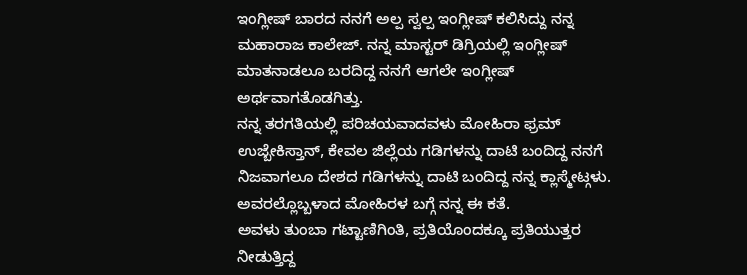ಇಂಗ್ಲೀಷ್ ಬಾರದ ನನಗೆ ಅಲ್ಪ ಸ್ವಲ್ಪ ಇಂಗ್ಲೀಷ್ ಕಲಿಸಿದ್ದು ನನ್ನ ಮಹಾರಾಜ ಕಾಲೇಜ್. ನನ್ನ ಮಾಸ್ಟರ್ ಡಿಗ್ರಿಯಲ್ಲಿ ಇಂಗ್ಲೀಷ್ ಮಾತನಾಡಲೂ ಬರದಿದ್ದ ನನಗೆ ಆಗಲೇ ಇಂಗ್ಲೀಷ್ ಅರ್ಥವಾಗತೊಡಗಿತ್ತು.
ನನ್ನ ತರಗತಿಯಲ್ಲಿ ಪರಿಚಯವಾದವಳು ಮೋಹಿರಾ ಫ್ರಮ್ ಉಜ್ಬೇಕಿಸ್ತಾನ್, ಕೇವಲ ಜಿಲ್ಲೆಯ ಗಡಿಗಳನ್ನು ದಾಟಿ ಬಂದಿದ್ದ ನನಗೆ ನಿಜವಾಗಲೂ ದೇಶದ ಗಡಿಗಳನ್ನು ದಾಟಿ ಬಂದಿದ್ದ ನನ್ನ ಕ್ಲಾಸ್ಮೇಟ್ಗಳು. ಅವರಲ್ಲೊಬ್ಬಳಾದ ಮೋಹಿರಳ ಬಗ್ಗೆ ನನ್ನ ಈ ಕತೆ.
ಅವಳು ತುಂಬಾ ಗಟ್ಟಾಣಿಗಿಂತಿ, ಪ್ರತಿಯೊಂದಕ್ಕೂ ಪ್ರತಿಯುತ್ತರ ನೀಡುತ್ತಿದ್ದ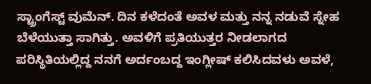ಸ್ಟ್ರಾಂಗೆಸ್ಟ್ ವುಮೆನ್. ದಿನ ಕಳೆದಂತೆ ಅವಳ ಮತ್ತು ನನ್ನ ನಡುವೆ ಸ್ನೇಹ ಬೆಳೆಯುತ್ತಾ ಸಾಗಿತ್ತು. ಅವಳಿಗೆ ಪ್ರತಿಯುತ್ತರ ನೀಡಲಾಗದ ಪರಿಸ್ಥಿತಿಯಲ್ಲಿದ್ದ ನನಗೆ ಅರ್ದಂಬದ್ದ ಇಂಗ್ಲೀಷ್ ಕಲಿಸಿದವಳು ಅವಳೆ,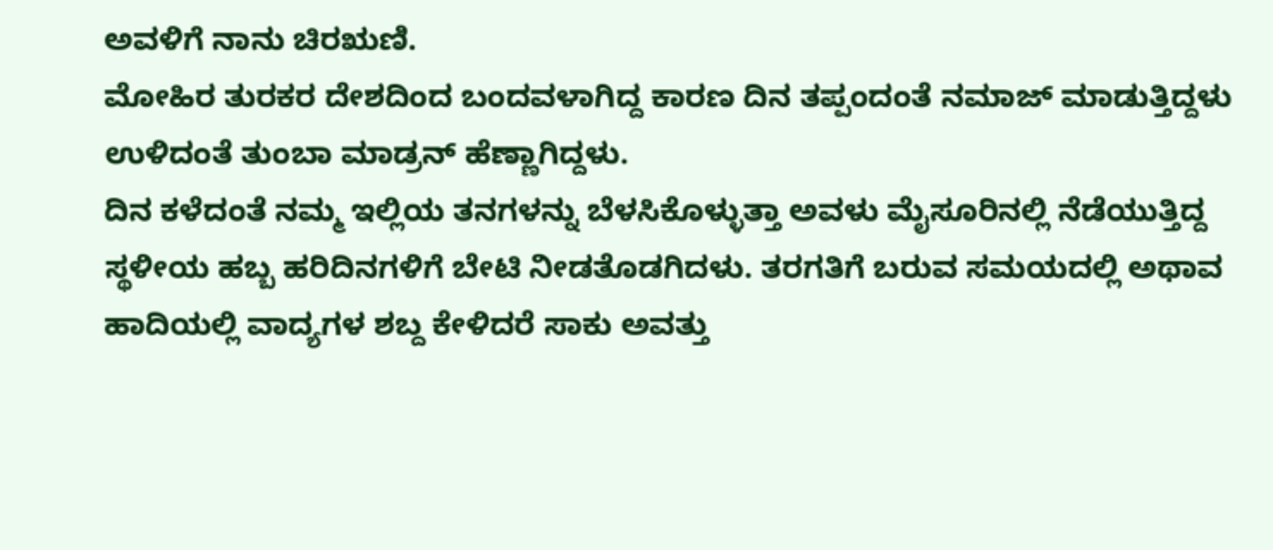ಅವಳಿಗೆ ನಾನು ಚಿರಋಣಿ.
ಮೋಹಿರ ತುರಕರ ದೇಶದಿಂದ ಬಂದವಳಾಗಿದ್ದ ಕಾರಣ ದಿನ ತಪ್ಪಂದಂತೆ ನಮಾಜ್ ಮಾಡುತ್ತಿದ್ದಳು ಉಳಿದಂತೆ ತುಂಬಾ ಮಾಡ್ರನ್ ಹೆಣ್ಣಾಗಿದ್ದಳು.
ದಿನ ಕಳೆದಂತೆ ನಮ್ಮ ಇಲ್ಲಿಯ ತನಗಳನ್ನು ಬೆಳಸಿಕೊಳ್ಳುತ್ತಾ ಅವಳು ಮೈಸೂರಿನಲ್ಲಿ ನೆಡೆಯುತ್ತಿದ್ದ ಸ್ಥಳೀಯ ಹಬ್ಬ ಹರಿದಿನಗಳಿಗೆ ಬೇಟಿ ನೀಡತೊಡಗಿದಳು. ತರಗತಿಗೆ ಬರುವ ಸಮಯದಲ್ಲಿ ಅಥಾವ ಹಾದಿಯಲ್ಲಿ ವಾದ್ಯಗಳ ಶಬ್ದ ಕೇಳಿದರೆ ಸಾಕು ಅವತ್ತು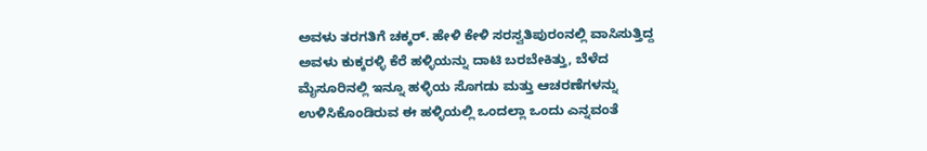ಅವಳು ತರಗತಿಗೆ ಚಕ್ಕರ್. ಹೇಳಿ ಕೇಳಿ ಸರಸ್ವತಿಪುರಂನಲ್ಲಿ ವಾಸಿಸುತ್ತಿದ್ದ ಅವಳು ಕುಕ್ಕರಳ್ಳಿ ಕೆರೆ ಹಳ್ಳಿಯನ್ನು ದಾಟಿ ಬರಬೇಕಿತ್ತು, ಬೆಳೆದ ಮೈಸೂರಿನಲ್ಲಿ ಇನ್ನೂ ಹಳ್ಳಿಯ ಸೊಗಡು ಮತ್ತು ಆಚರಣೆಗಳನ್ನು ಉಳಿಸಿಕೊಂಡಿರುವ ಈ ಹಳ್ಳಿಯಲ್ಲಿ ಒಂದಲ್ಲಾ ಒಂದು ಎನ್ನವಂತೆ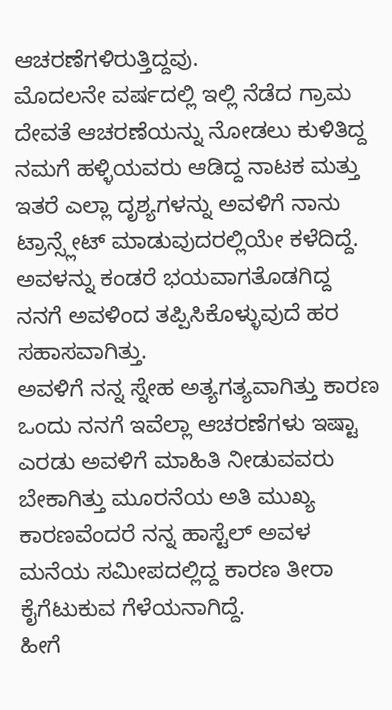ಆಚರಣೆಗಳಿರುತ್ತಿದ್ದವು.
ಮೊದಲನೇ ವರ್ಷದಲ್ಲಿ ಇಲ್ಲಿ ನೆಡೆದ ಗ್ರಾಮ ದೇವತೆ ಆಚರಣೆಯನ್ನು ನೋಡಲು ಕುಳಿತಿದ್ದ ನಮಗೆ ಹಳ್ಳಿಯವರು ಆಡಿದ್ದ ನಾಟಕ ಮತ್ತು ಇತರೆ ಎಲ್ಲಾ ದೃಶ್ಯಗಳನ್ನು ಅವಳಿಗೆ ನಾನು ಟ್ರಾನ್ಸ್ಲೇಟ್ ಮಾಡುವುದರಲ್ಲಿಯೇ ಕಳೆದಿದ್ದೆ. ಅವಳನ್ನು ಕಂಡರೆ ಭಯವಾಗತೊಡಗಿದ್ದ ನನಗೆ ಅವಳಿಂದ ತಪ್ಪಿಸಿಕೊಳ್ಳುವುದೆ ಹರ ಸಹಾಸವಾಗಿತ್ತು.
ಅವಳಿಗೆ ನನ್ನ ಸ್ನೇಹ ಅತ್ಯಗತ್ಯವಾಗಿತ್ತು ಕಾರಣ ಒಂದು ನನಗೆ ಇವೆಲ್ಲಾ ಆಚರಣೆಗಳು ಇಷ್ಟಾ ಎರಡು ಅವಳಿಗೆ ಮಾಹಿತಿ ನೀಡುವವರು ಬೇಕಾಗಿತ್ತು ಮೂರನೆಯ ಅತಿ ಮುಖ್ಯ ಕಾರಣವೆಂದರೆ ನನ್ನ ಹಾಸ್ಟೆಲ್ ಅವಳ ಮನೆಯ ಸಮೀಪದಲ್ಲಿದ್ದ ಕಾರಣ ತೀರಾ ಕೈಗೆಟುಕುವ ಗೆಳೆಯನಾಗಿದ್ದೆ.
ಹೀಗೆ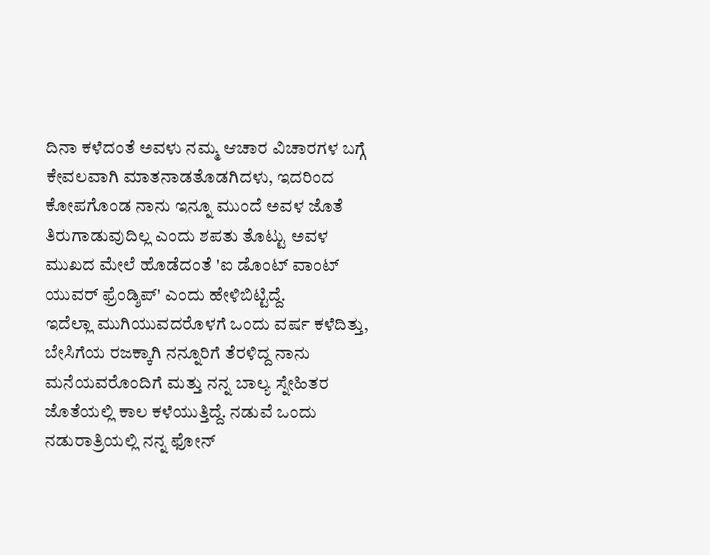ದಿನಾ ಕಳೆದಂತೆ ಅವಳು ನಮ್ಮ ಆಚಾರ ವಿಚಾರಗಳ ಬಗ್ಗೆ ಕೇವಲವಾಗಿ ಮಾತನಾಡತೊಡಗಿದಳು, ಇದರಿಂದ ಕೋಪಗೊಂಡ ನಾನು ಇನ್ನೂ ಮುಂದೆ ಅವಳ ಜೊತೆ ತಿರುಗಾಡುವುದಿಲ್ಲ ಎಂದು ಶಪತು ತೊಟ್ಟು ಅವಳ ಮುಖದ ಮೇಲೆ ಹೊಡೆದಂತೆ 'ಐ ಡೊಂಟ್ ವಾಂಟ್ ಯುವರ್ ಫ್ರೆಂಡ್ಶಿಪ್' ಎಂದು ಹೇಳಿಬಿಟ್ಟಿದ್ದೆ.
ಇದೆಲ್ಲಾ ಮುಗಿಯುವದರೊಳಗೆ ಒಂದು ವರ್ಷ ಕಳೆದಿತ್ತು, ಬೇಸಿಗೆಯ ರಜಕ್ಕಾಗಿ ನನ್ನೂರಿಗೆ ತೆರಳಿದ್ದ ನಾನು ಮನೆಯವರೊಂದಿಗೆ ಮತ್ತು ನನ್ನ ಬಾಲ್ಯ ಸ್ನೇಹಿತರ ಜೊತೆಯಲ್ಲಿ ಕಾಲ ಕಳೆಯುತ್ತಿದ್ದೆ. ನಡುವೆ ಒಂದು ನಡುರಾತ್ರಿಯಲ್ಲಿ ನನ್ನ ಫೋನ್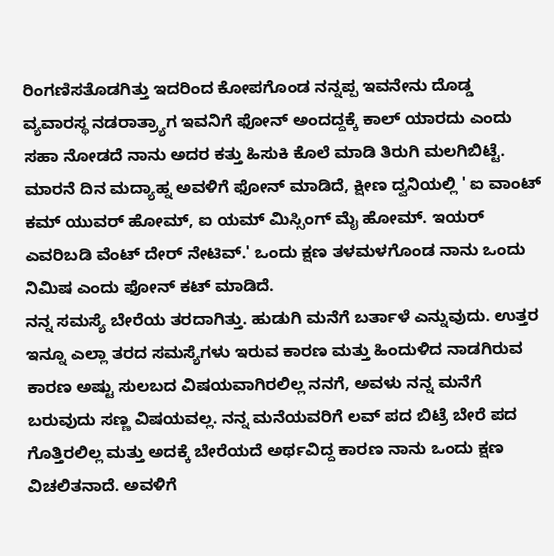ರಿಂಗಣಿಸತೊಡಗಿತ್ತು ಇದರಿಂದ ಕೋಪಗೊಂಡ ನನ್ನಪ್ಪ ಇವನೇನು ದೊಡ್ಡ ವ್ಯವಾರಸ್ಥ ನಡರಾತ್ರ್ಯಾಗ ಇವನಿಗೆ ಫೋನ್ ಅಂದದ್ದಕ್ಕೆ ಕಾಲ್ ಯಾರದು ಎಂದು ಸಹಾ ನೋಡದೆ ನಾನು ಅದರ ಕತ್ತು ಹಿಸುಕಿ ಕೊಲೆ ಮಾಡಿ ತಿರುಗಿ ಮಲಗಿಬಿಟ್ಟೆ.
ಮಾರನೆ ದಿನ ಮದ್ಯಾಹ್ನ ಅವಳಿಗೆ ಫೋನ್ ಮಾಡಿದೆ, ಕ್ಷೀಣ ದ್ವನಿಯಲ್ಲಿ ' ಐ ವಾಂಟ್ ಕಮ್ ಯುವರ್ ಹೋಮ್, ಐ ಯಮ್ ಮಿಸ್ಸಿಂಗ್ ಮೈ ಹೋಮ್. ಇಯರ್ ಎವರಿಬಡಿ ವೆಂಟ್ ದೇರ್ ನೇಟಿವ್.' ಒಂದು ಕ್ಷಣ ತಳಮಳಗೊಂಡ ನಾನು ಒಂದು ನಿಮಿಷ ಎಂದು ಫೋನ್ ಕಟ್ ಮಾಡಿದೆ.
ನನ್ನ ಸಮಸ್ಯೆ ಬೇರೆಯ ತರದಾಗಿತ್ತು. ಹುಡುಗಿ ಮನೆಗೆ ಬರ್ತಾಳೆ ಎನ್ನುವುದು. ಉತ್ತರ ಇನ್ನೂ ಎಲ್ಲಾ ತರದ ಸಮಸ್ಯೆಗಳು ಇರುವ ಕಾರಣ ಮತ್ತು ಹಿಂದುಳಿದ ನಾಡಗಿರುವ ಕಾರಣ ಅಷ್ಟು ಸುಲಬದ ವಿಷಯವಾಗಿರಲಿಲ್ಲ ನನಗೆ, ಅವಳು ನನ್ನ ಮನೆಗೆ ಬರುವುದು ಸಣ್ಣ ವಿಷಯವಲ್ಲ. ನನ್ನ ಮನೆಯವರಿಗೆ ಲವ್ ಪದ ಬಿಟ್ರೆ ಬೇರೆ ಪದ ಗೊತ್ತಿರಲಿಲ್ಲ ಮತ್ತು ಅದಕ್ಕೆ ಬೇರೆಯದೆ ಅರ್ಥವಿದ್ದ ಕಾರಣ ನಾನು ಒಂದು ಕ್ಷಣ ವಿಚಲಿತನಾದೆ. ಅವಳಿಗೆ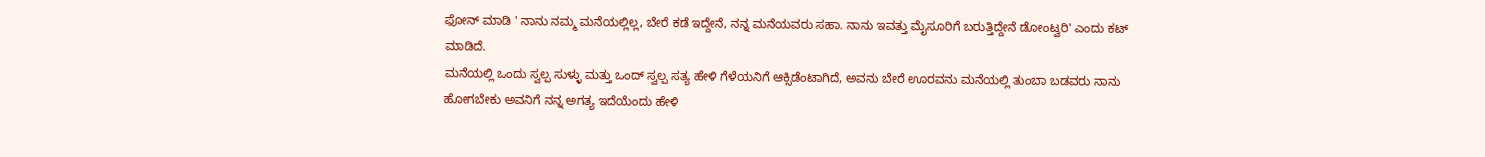ಫೋನ್ ಮಾಡಿ ' ನಾನು ನಮ್ಮ ಮನೆಯಲ್ಲಿಲ್ಲ, ಬೇರೆ ಕಡೆ ಇದ್ದೇನೆ, ನನ್ನ ಮನೆಯವರು ಸಹಾ. ನಾನು ಇವತ್ತು ಮೈಸೂರಿಗೆ ಬರುತ್ತಿದ್ದೇನೆ ಡೋಂಟ್ವರಿ' ಎಂದು ಕಟ್ ಮಾಡಿದೆ.
ಮನೆಯಲ್ಲಿ ಒಂದು ಸ್ವಲ್ಪ ಸುಳ್ಳು ಮತ್ತು ಒಂದ್ ಸ್ವಲ್ಪ ಸತ್ಯ ಹೇಳಿ ಗೆಳೆಯನಿಗೆ ಆಕ್ಸಿಡೆಂಟಾಗಿದೆ, ಅವನು ಬೇರೆ ಊರವನು ಮನೆಯಲ್ಲಿ ತುಂಬಾ ಬಡವರು ನಾನು ಹೋಗಬೇಕು ಅವನಿಗೆ ನನ್ನ ಅಗತ್ಯ ಇದೆಯೆಂದು ಹೇಳಿ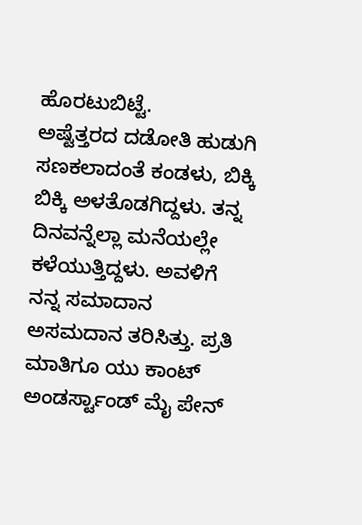ಹೊರಟುಬಿಟ್ಟೆ.
ಅಷ್ಟೆತ್ತರದ ದಡೋತಿ ಹುಡುಗಿ ಸಣಕಲಾದಂತೆ ಕಂಡಳು, ಬಿಕ್ಕಿ ಬಿಕ್ಕಿ ಅಳತೊಡಗಿದ್ದಳು. ತನ್ನ ದಿನವನ್ನೆಲ್ಲಾ ಮನೆಯಲ್ಲೇ ಕಳೆಯುತ್ತಿದ್ದಳು. ಅವಳಿಗೆ ನನ್ನ ಸಮಾದಾನ ಅಸಮದಾನ ತರಿಸಿತ್ತು. ಪ್ರತಿ ಮಾತಿಗೂ ಯು ಕಾಂಟ್ ಅಂಡರ್ಸ್ಟಾಂಡ್ ಮೈ ಪೇನ್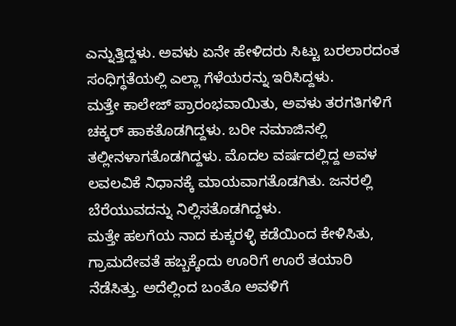ಎನ್ನುತ್ತಿದ್ದಳು. ಅವಳು ಏನೇ ಹೇಳಿದರು ಸಿಟ್ಟು ಬರಲಾರದಂತ ಸಂಧಿಗ್ಧತೆಯಲ್ಲಿ ಎಲ್ಲಾ ಗೆಳೆಯರನ್ನು ಇರಿಸಿದ್ದಳು.
ಮತ್ತೇ ಕಾಲೇಜ್ ಪ್ರಾರಂಭವಾಯಿತು, ಅವಳು ತರಗತಿಗಳಿಗೆ ಚಕ್ಕರ್ ಹಾಕತೊಡಗಿದ್ದಳು. ಬರೀ ನಮಾಜಿನಲ್ಲಿ ತಲ್ಲೀನಳಾಗತೊಡಗಿದ್ದಳು. ಮೊದಲ ವರ್ಷದಲ್ಲಿದ್ದ ಅವಳ ಲವಲವಿಕೆ ನಿಧಾನಕ್ಕೆ ಮಾಯವಾಗತೊಡಗಿತು. ಜನರಲ್ಲಿ ಬೆರೆಯುವದನ್ನು ನಿಲ್ಲಿಸತೊಡಗಿದ್ದಳು.
ಮತ್ತೇ ಹಲಗೆಯ ನಾದ ಕುಕ್ಕರಳ್ಳಿ ಕಡೆಯಿಂದ ಕೇಳಿಸಿತು, ಗ್ರಾಮದೇವತೆ ಹಬ್ಬಕ್ಕೆಂದು ಊರಿಗೆ ಊರೆ ತಯಾರಿ ನೆಡೆಸಿತ್ತು. ಅದೆಲ್ಲಿಂದ ಬಂತೊ ಅವಳಿಗೆ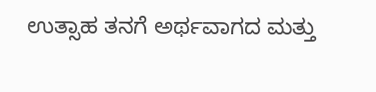ಉತ್ಸಾಹ ತನಗೆ ಅರ್ಥವಾಗದ ಮತ್ತು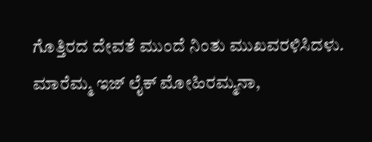ಗೊತ್ತಿರದ ದೇವತೆ ಮುಂದೆ ನಿಂತು ಮುಖವರಳಿಸಿದಳು. ಮಾರೆಮ್ಮ ಇಜ್ ಲೈಕ್ ಮೋಹಿರಮ್ಮನಾ,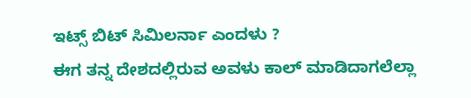ಇಟ್ಸ್ ಬಿಟ್ ಸಿಮಿಲರ್ನಾ ಎಂದಳು ?
ಈಗ ತನ್ನ ದೇಶದಲ್ಲಿರುವ ಅವಳು ಕಾಲ್ ಮಾಡಿದಾಗಲೆಲ್ಲಾ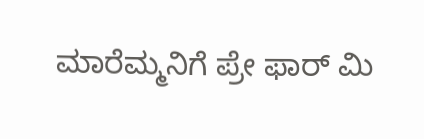ಮಾರೆಮ್ಮನಿಗೆ ಪ್ರೇ ಫಾರ್ ಮಿ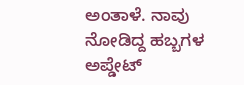ಅಂತಾಳೆ. ನಾವು ನೋಡಿದ್ದ ಹಬ್ಬಗಳ ಅಪ್ಡೇಟ್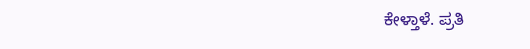ಕೇಳ್ತಾಳೆ. ಪ್ರತಿ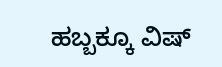ಹಬ್ಬಕ್ಕೂ ವಿಷ್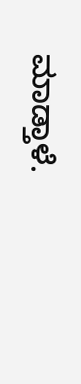ಮಾಡ್ತಾಳೆ.